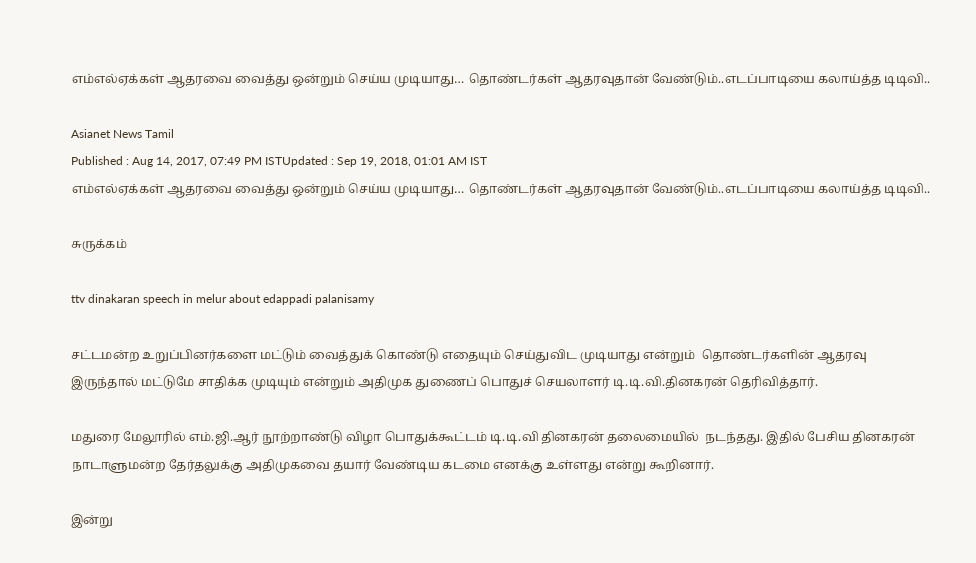எம்எல்ஏக்கள் ஆதரவை வைத்து ஒன்றும் செய்ய முடியாது… தொண்டர்கள் ஆதரவுதான் வேண்டும்..எடப்பாடியை கலாய்த்த டிடிவி..

Asianet News Tamil
Published : Aug 14, 2017, 07:49 PM ISTUpdated : Sep 19, 2018, 01:01 AM IST
எம்எல்ஏக்கள் ஆதரவை வைத்து ஒன்றும் செய்ய முடியாது… தொண்டர்கள் ஆதரவுதான் வேண்டும்..எடப்பாடியை கலாய்த்த டிடிவி..

சுருக்கம்

ttv dinakaran speech in melur about edappadi palanisamy

சட்டமன்ற உறுப்பினர்களை மட்டும் வைத்துக் கொண்டு எதையும் செய்துவிட முடியாது என்றும்  தொண்டர்களின் ஆதரவு இருந்தால் மட்டுமே சாதிக்க முடியும் என்றும் அதிமுக துணைப் பொதுச் செயலாளர் டி.டி.வி.தினகரன் தெரிவித்தார்.

மதுரை மேலூரில் எம்.ஜி.ஆர் நூற்றாண்டு விழா பொதுக்கூட்டம் டி.டி.வி தினகரன் தலைமையில்  நடந்தது. இதில் பேசிய தினகரன் நாடாளுமன்ற தேர்தலுக்கு அதிமுகவை தயார் வேண்டிய கடமை எனக்கு உள்ளது என்று கூறினார்.

இன்று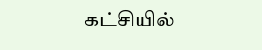கட்சியில்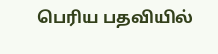பெரிய பதவியில்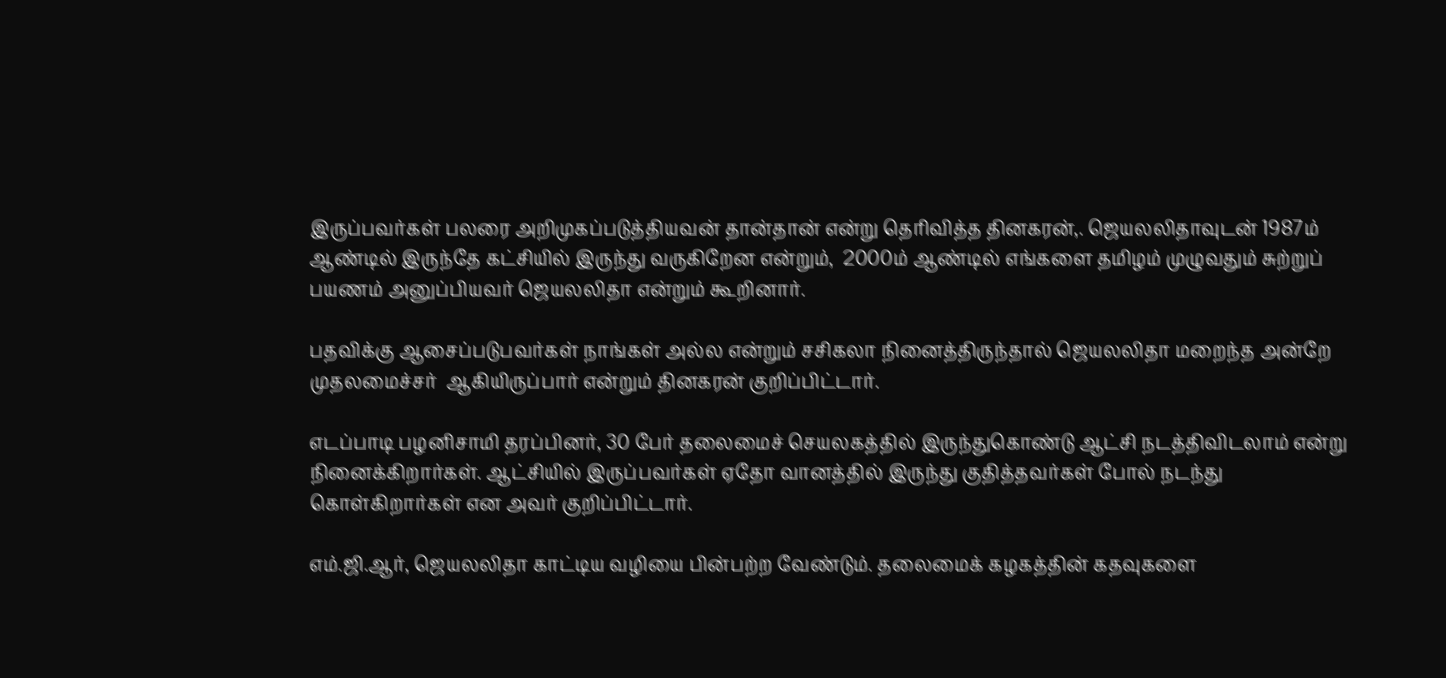இருப்பவர்கள் பலரை அறிமுகப்படுத்தியவன் தான்தான் என்று தெரிவித்த தினகரன்,. ஜெயலலிதாவுடன் 1987ம் ஆண்டில் இருந்தே கட்சியில் இருந்து வருகிறேன என்றும்,  2000ம் ஆண்டில் எங்களை தமிழம் முழுவதும் சுற்றுப் பயணம் அனுப்பியவர் ஜெயலலிதா என்றும் கூறினார்.

பதவிக்கு ஆசைப்படுபவர்கள் நாங்கள் அல்ல என்றும் சசிகலா நினைத்திருந்தால் ஜெயலலிதா மறைந்த அன்றே முதலமைச்சர்  ஆகியிருப்பார் என்றும் தினகரன் குறிப்பிட்டார்.

எடப்பாடி பழனிசாமி தரப்பினர், 30 பேர் தலைமைச் செயலகத்தில் இருந்துகொண்டு ஆட்சி நடத்திவிடலாம் என்று நினைக்கிறார்கள். ஆட்சியில் இருப்பவர்கள் ஏதோ வானத்தில் இருந்து குதித்தவர்கள் போல் நடந்து கொள்கிறார்கள் என அவர் குறிப்பிட்டார்.

எம்.ஜி.ஆர், ஜெயலலிதா காட்டிய வழியை பின்பற்ற வேண்டும். தலைமைக் கழகத்தின் கதவுகளை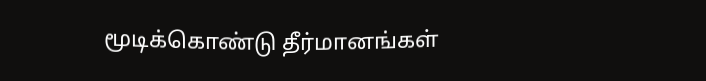மூடிக்கொண்டு தீர்மானங்கள்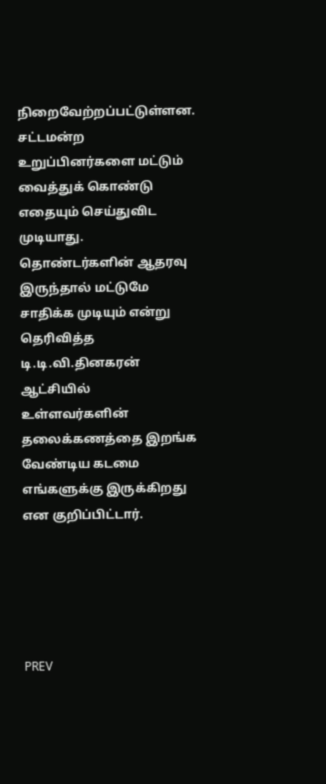நிறைவேற்றப்பட்டுள்ளன. சட்டமன்ற உறுப்பினர்களை மட்டும் வைத்துக் கொண்டு எதையும் செய்துவிட முடியாது. தொண்டர்களின் ஆதரவு இருந்தால் மட்டுமே சாதிக்க முடியும் என்று தெரிவித்த டி.டி.வி.தினகரன் ஆட்சியில் உள்ளவர்களின் தலைக்கணத்தை இறங்க வேண்டிய கடமை எங்களுக்கு இருக்கிறது என குறிப்பிட்டார்.





PREV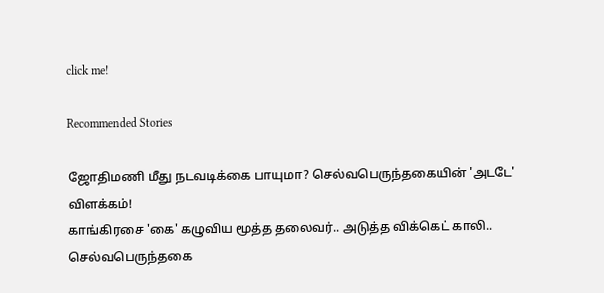click me!

Recommended Stories

ஜோதிமணி மீது நடவடிக்கை பாயுமா? செல்வபெருந்தகையின் 'அடடே' விளக்கம்!
காங்கிரசை 'கை' கழுவிய மூத்த தலைவர்.. அடுத்த விக்கெட் காலி.. செல்வபெருந்தகை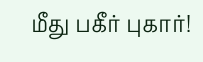மீது பகீர் புகார்!